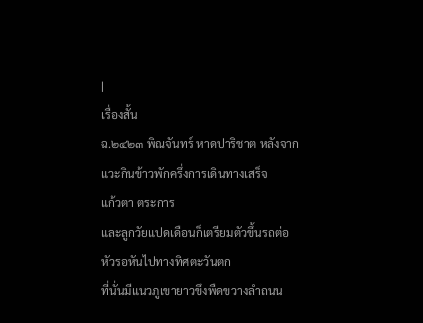|
เรื่องสั้น
ฉ.๒๔๒๓ พิณจันทร์ หาดปาริชาต หลังจากแวะกินข้าวพักครึ่งการเดินทางเสร็จ
แก้วตา ตระการ
และลูกวัยแปดเดือนก็เตรียมตัวขึ้นรถต่อ
หัวรอหันไปทางทิศตะวันตก
ที่นั่นมีแนวภูเขายาวขึงพืดขวางลำถนน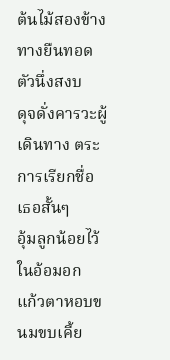ต้นไม้สองข้างทางยืนทอดตัวนึ่งสงบ
ดุจดั่งคารวะผู้เดินทาง ตระการเรียกชื่อเธอสั้นๆ
อุ้มลูกน้อยไว้ในอ้อมอก
แก้วตาหอบขนมขบเคี้ย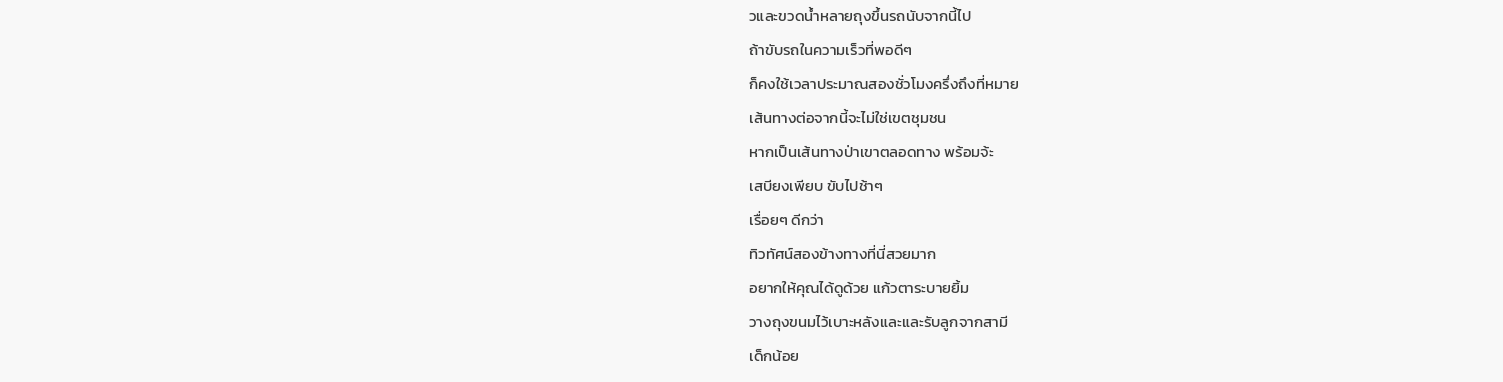วและขวดน้ำหลายถุงขึ้นรถนับจากนี้ไป
ถ้าขับรถในความเร็วที่พอดีๆ
ก็คงใช้เวลาประมาณสองชั่วโมงครึ่งถึงที่หมาย
เส้นทางต่อจากนี้จะไม่ใช่เขตชุมชน
หากเป็นเส้นทางป่าเขาตลอดทาง พร้อมจ้ะ
เสบียงเพียบ ขับไปช้าๆ
เรื่อยๆ ดีกว่า
ทิวทัศน์สองข้างทางที่นี่สวยมาก
อยากให้คุณได้ดูด้วย แก้วตาระบายยิ้ม
วางถุงขนมไว้เบาะหลังและและรับลูกจากสามี
เด็กน้อย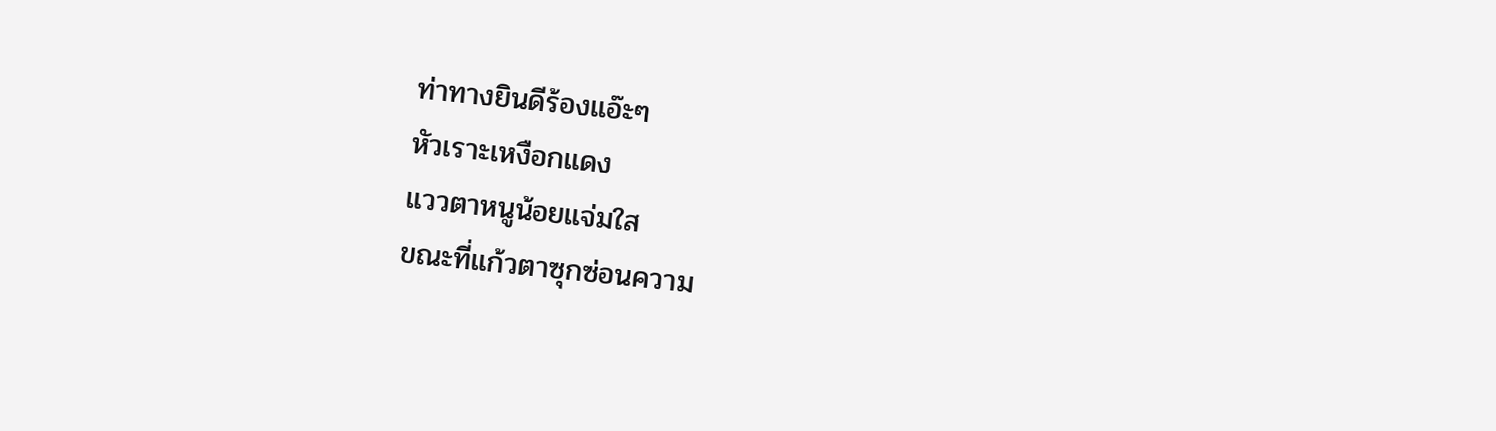ท่าทางยินดีร้องแอ๊ะๆ
หัวเราะเหงือกแดง
แววตาหนูน้อยแจ่มใส
ขณะที่แก้วตาซุกซ่อนความ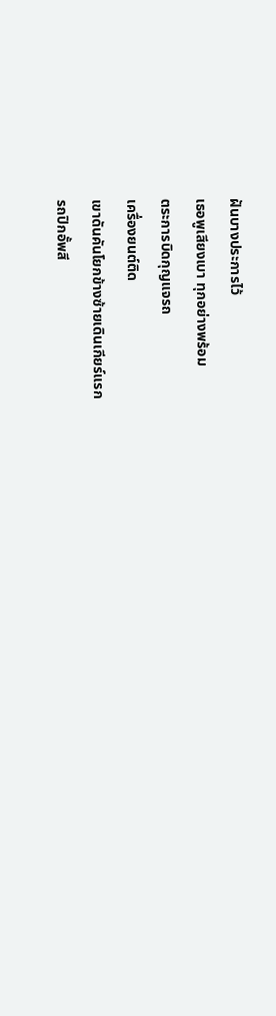ฝันบางประการไว้
เธอพูเสียงเบา ทุกอย่างพร้อม
ตระการบิดกุญแจรถ
เครื่องยนต์ติด
เขาดันคันโยกข้างซ้ายเดินเกียร์แรก
รถปิกอั้พสี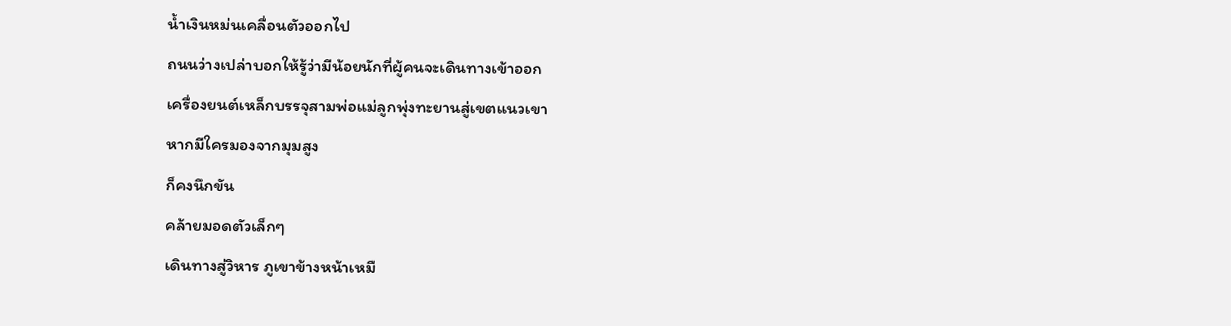น้ำเงินหม่นเคลื่อนตัวออกไป
ถนนว่างเปล่าบอกให้รู้ว่ามีน้อยนักที่ผู้คนจะเดินทางเข้าออก
เครื่องยนต์เหล็กบรรจุสามพ่อแม่ลูกพุ่งทะยานสู่เขตแนวเขา
หากมีใครมองจากมุมสูง
ก็คงนึกขัน
คล้ายมอดตัวเล็กๆ
เดินทางสู่วิหาร ภูเขาข้างหน้าเหมื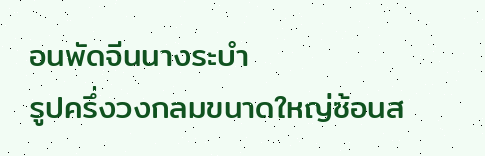อนพัดจีนนางระบำ
รูปครึ่งวงกลมขนาดใหญ่ซ้อนส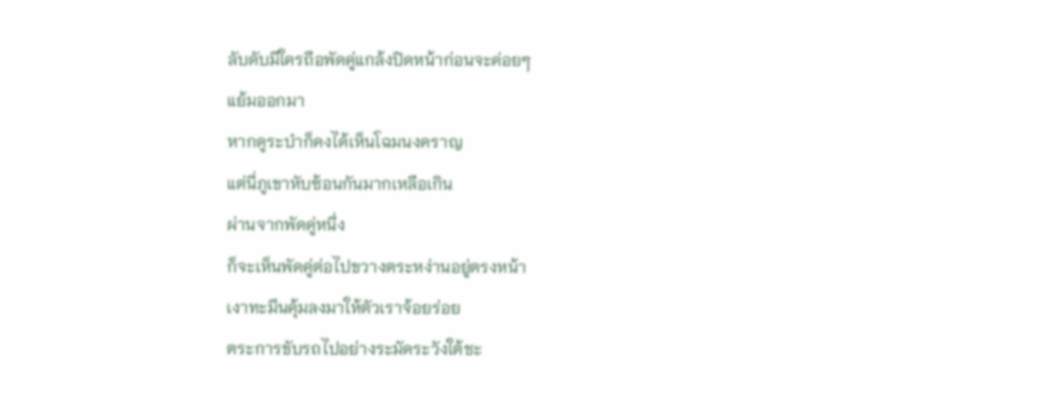ลับดับมีใครถือพัดคู่แกล้งปิดหน้าก่อนจะค่อยๆ
แย้มออกมา
หากดูระบำก็คงได้เห็นโฉมนงคราญ
แต่นี่ภูเขาหับซ้อนกันมากเหลือเกิน
ผ่านจากพัดคู่หนึ่ง
ก็จะเห็นพัดคู่ต่อไปขวางตระหง่านอยู่ตรงหน้า
เงาทะมึนคุ้มลงมาให้ตัวเราจ้อยร่อย
ตระการขับรถไปอย่างระมัดระวังใต้ชะ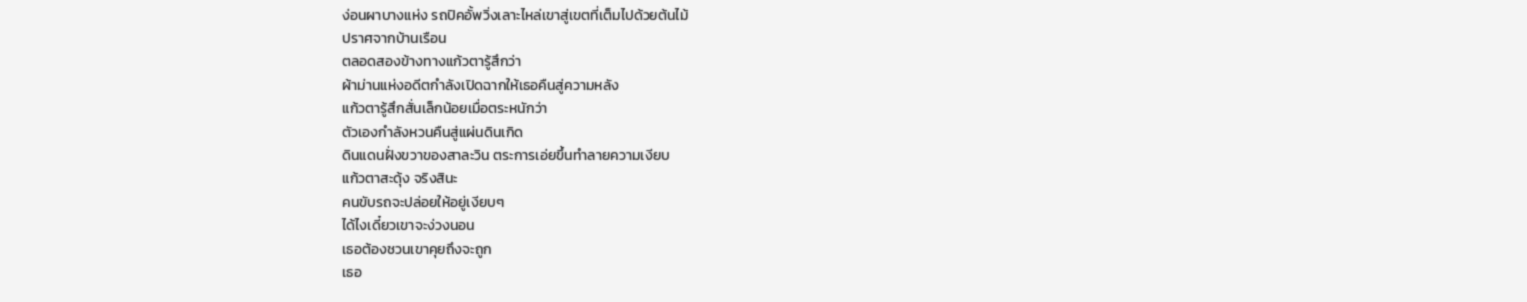ง่อนผาบางแห่ง รถปิคอั้พวิ่งเลาะไหล่เขาสู่เขตที่เต็มไปด้วยต้นไม้
ปราศจากบ้านเรือน
ตลอดสองข้างทางแก้วตารู้สึกว่า
ผ้าม่านแห่งอดีตกำลังเปิดฉากให้เธอคืนสู่ความหลัง
แก้วตารู้สึกสั่นเล็กน้อยเมื่อตระหนักว่า
ตัวเองกำลังหวนคืนสู่แผ่นดินเกิด
ดินแดนฝั่งขวาของสาละวิน ตระการเอ่ยขึ้นทำลายความเงียบ
แก้วตาสะดุ้ง จริงสินะ
คนขับรถจะปล่อยให้อยู่เงียบๆ
ได้ไงเดี๋ยวเขาจะง่วงนอน
เธอต้องชวนเขาคุยถึงจะถูก
เธอ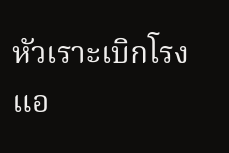หัวเราะเบิกโรง
แอ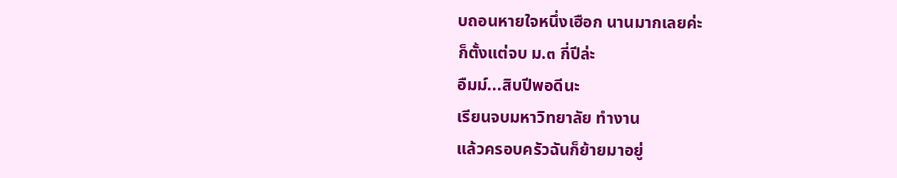บถอนหายใจหนึ่งเฮือก นานมากเลยค่ะ
ก็ตั้งแต่จบ ม.๓ กี่ปีล่ะ
อืมม์...สิบปีพอดีนะ
เรียนจบมหาวิทยาลัย ทำงาน
แล้วครอบครัวฉันก็ย้ายมาอยู่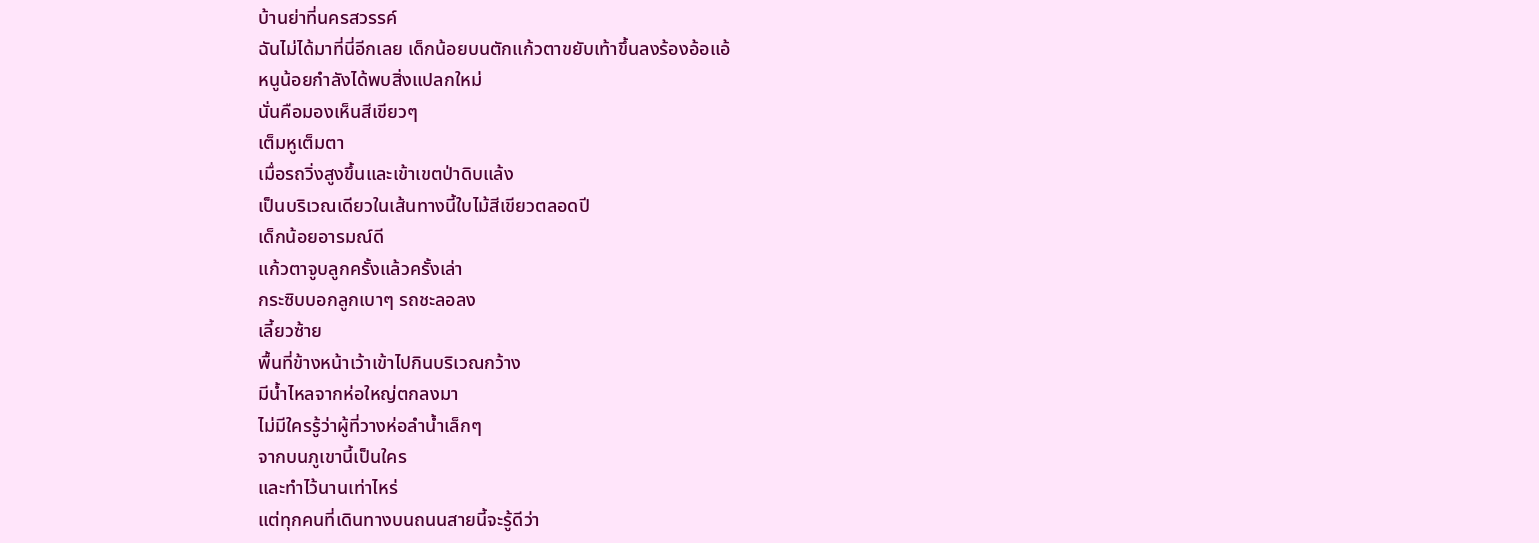บ้านย่าที่นครสวรรค์
ฉันไม่ได้มาที่นี่อีกเลย เด็กน้อยบนตักแก้วตาขยับเท้าขึ้นลงร้องอ้อแอ้
หนูน้อยกำลังได้พบสิ่งแปลกใหม่
นั่นคือมองเห็นสีเขียวๆ
เต็มหูเต็มตา
เมื่อรถวิ่งสูงขึ้นและเข้าเขตป่าดิบแล้ง
เป็นบริเวณเดียวในเส้นทางนี้ใบไม้สีเขียวตลอดปี
เด็กน้อยอารมณ์ดี
แก้วตาจูบลูกครั้งแล้วครั้งเล่า
กระซิบบอกลูกเบาๆ รถชะลอลง
เลี้ยวซ้าย
พื้นที่ข้างหน้าเว้าเข้าไปกินบริเวณกว้าง
มีน้ำไหลจากห่อใหญ่ตกลงมา
ไม่มีใครรู้ว่าผู้ที่วางห่อลำน้ำเล็กๆ
จากบนภูเขานี้เป็นใคร
และทำไว้นานเท่าไหร่
แต่ทุกคนที่เดินทางบนถนนสายนี้จะรู้ดีว่า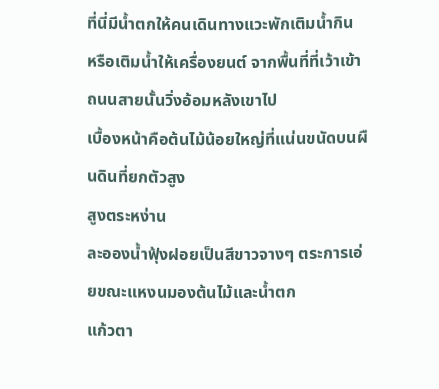ที่นี่มีน้ำตกให้คนเดินทางแวะพักเติมน้ำกิน
หรือเติมน้ำให้เครื่องยนต์ จากพื้นที่ที่เว้าเข้า
ถนนสายนั้นวิ่งอ้อมหลังเขาไป
เบื้องหน้าคือต้นไม้น้อยใหญ่ที่แน่นขนัดบนผืนดินที่ยกตัวสูง
สูงตระหง่าน
ละอองน้ำฟุ้งฝอยเป็นสีขาวจางๆ ตระการเอ่ยขณะแหงนมองต้นไม้และน้ำตก
แก้วตา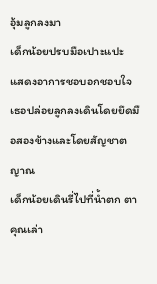อุ้มลูกลงมา
เด็กน้อยปรบมือเปาะแปะ
แสดงอาการชอบอกชอบใจ
เธอปล่อยลูกลงเดินโดยยึดมือสองข้างและโดยสัญชาตญาณ
เด็กน้อยเดินรี่ไปที่น้ำตก ตา
คุณเล่า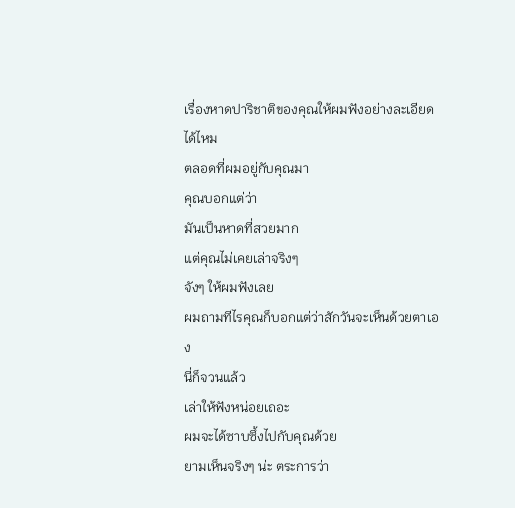เรื่องหาดปาริชาติของคุณให้ผมฟังอย่างละเอียดได้ไหม
ตลอดที่ผมอยู่กับคุณมา
คุณบอกแต่ว่า
มันเป็นหาดที่สวยมาก
แต่คุณไม่เคยเล่าจริงๆ
จังๆ ให้ผมฟังเลย
ผมถามทีไรคุณก็บอกแต่ว่าสักวันจะเห็นด้วยตาเอง
นี่ก็จวนแล้ว
เล่าให้ฟังหน่อยเถอะ
ผมจะได้ซาบซึ้งไปกับคุณด้วย
ยามเห็นจริงๆ น่ะ ตระการว่า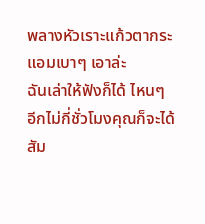พลางหัวเราะแก้วตากระแอมเบาๆ เอาล่ะ
ฉันเล่าให้ฟังก็ได้ ไหนๆ
อีกไม่กี่ชั่วโมงคุณก็จะได้สัม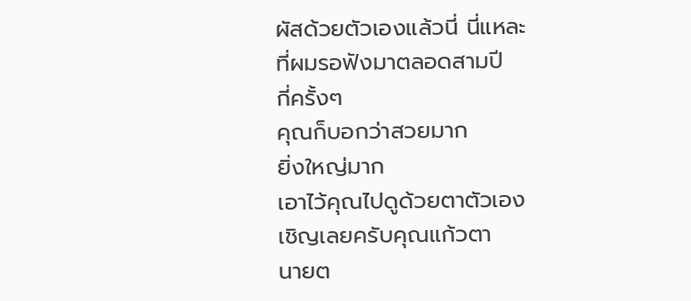ผัสด้วยตัวเองแล้วนี่ นี่แหละ
ที่ผมรอฟังมาตลอดสามปี
กี่ครั้งๆ
คุณก็บอกว่าสวยมาก
ยิ่งใหญ่มาก
เอาไว้คุณไปดูด้วยตาตัวเอง
เชิญเลยครับคุณแก้วตา
นายต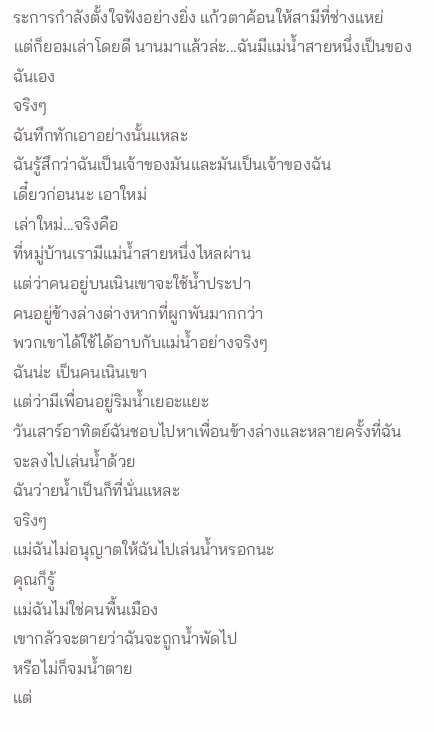ระการกำลังตั้งใจฟังอย่างยิ่ง แก้วตาค้อนให้สามีที่ช่างแหย่
แต่ก็ยอมเล่าโดยดี นานมาแล้วล่ะ...ฉันมีแม่น้ำสายหนึ่งเป็นของฉันเอง
จริงๆ
ฉันทึกทักเอาอย่างนั้นแหละ
ฉันรู้สึกว่าฉันเป็นเจ้าของมันและมันเป็นเจ้าของฉัน
เดี๋ยวก่อนนะ เอาใหม่
เล่าใหม่...จริงคือ
ที่หมู่บ้านเรามีแม่น้ำสายหนึ่งไหลผ่าน
แต่ว่าคนอยู่บนเนินเขาจะใช้น้ำประปา
คนอยู่ข้างล่างต่างหากที่ผูกพันมากกว่า
พวกเขาได้ใช้ได้อาบกับแม่น้ำอย่างจริงๆ
ฉันน่ะ เป็นคนเนินเขา
แต่ว่ามีเพื่อนอยู่ริมน้ำเยอะแยะ
วันเสาร์อาทิตย์ฉันชอบไปหาเพื่อนข้างล่างและหลายครั้งที่ฉันจะลงไปเล่นน้ำด้วย
ฉันว่ายน้ำเป็นก็ที่นั่นแหละ
จริงๆ
แม่ฉันไม่อนุญาตให้ฉันไปเล่นน้ำหรอกนะ
คุณก็รู้
แม่ฉันไม่ใช่คนพื้นเมือง
เขากลัวจะตายว่าฉันจะถูกน้ำพัดไป
หรือไม่ก็จมน้ำตาย
แต่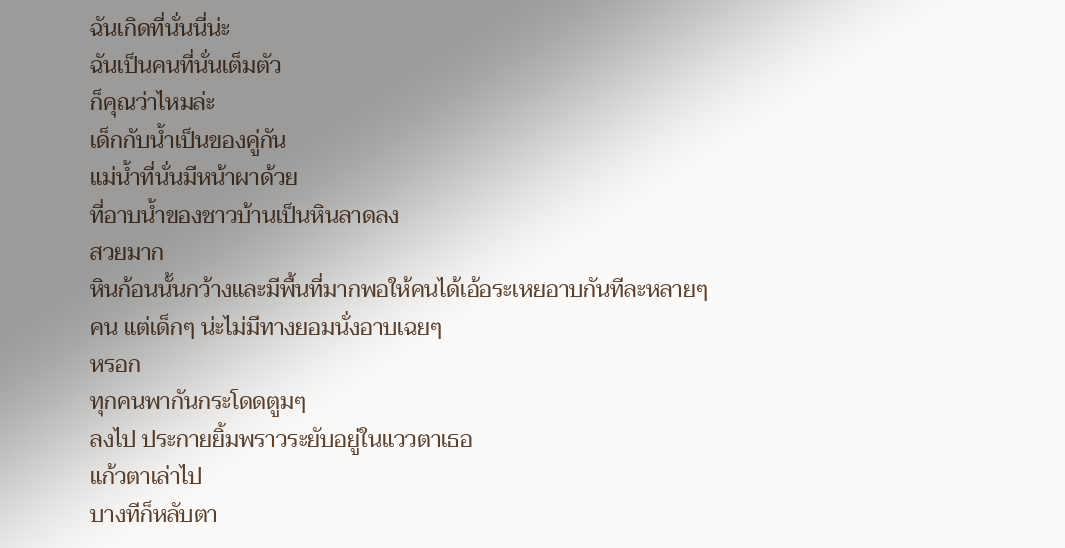ฉันเกิดที่นั่นนี่น่ะ
ฉันเป็นคนที่นั่นเต็มตัว
ก็คุณว่าไหมล่ะ
เด็กกับน้ำเป็นของคู่กัน
แม่น้ำที่นั่นมีหน้าผาด้วย
ที่อาบน้ำของชาวบ้านเป็นหินลาดลง
สวยมาก
หินก้อนนั้นกว้างและมีพื้นที่มากพอให้คนได้เอ้อระเหยอาบกันทีละหลายๆ
คน แต่เด็กๆ น่ะไม่มีทางยอมนั่งอาบเฉยๆ
หรอก
ทุกคนพากันกระโดดตูมๆ
ลงไป ประกายยิ้มพราวระยับอยู่ในแววตาเธอ
แก้วตาเล่าไป
บางทีก็หลับตา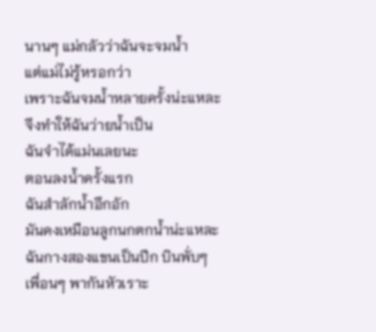นานๆ แม่กลัวว่าฉันจะจมน้ำ
แต่แม่ไม่รู้หรอกว่า
เพราะฉันจมน้ำหลายครั้งน่ะแหละ
จึงทำให้ฉันว่ายน้ำเป็น
ฉันจำได้แม่นเลยนะ
ตอนลงน้ำครั้งแรก
ฉันสำลักน้ำอึกอัก
มันคงเหมือนลูกนกตกน้ำน่ะแหละ
ฉันกางสองแขนเป็นปีก บินพั่บๆ
เพื่อนๆ พากันหัวเราะ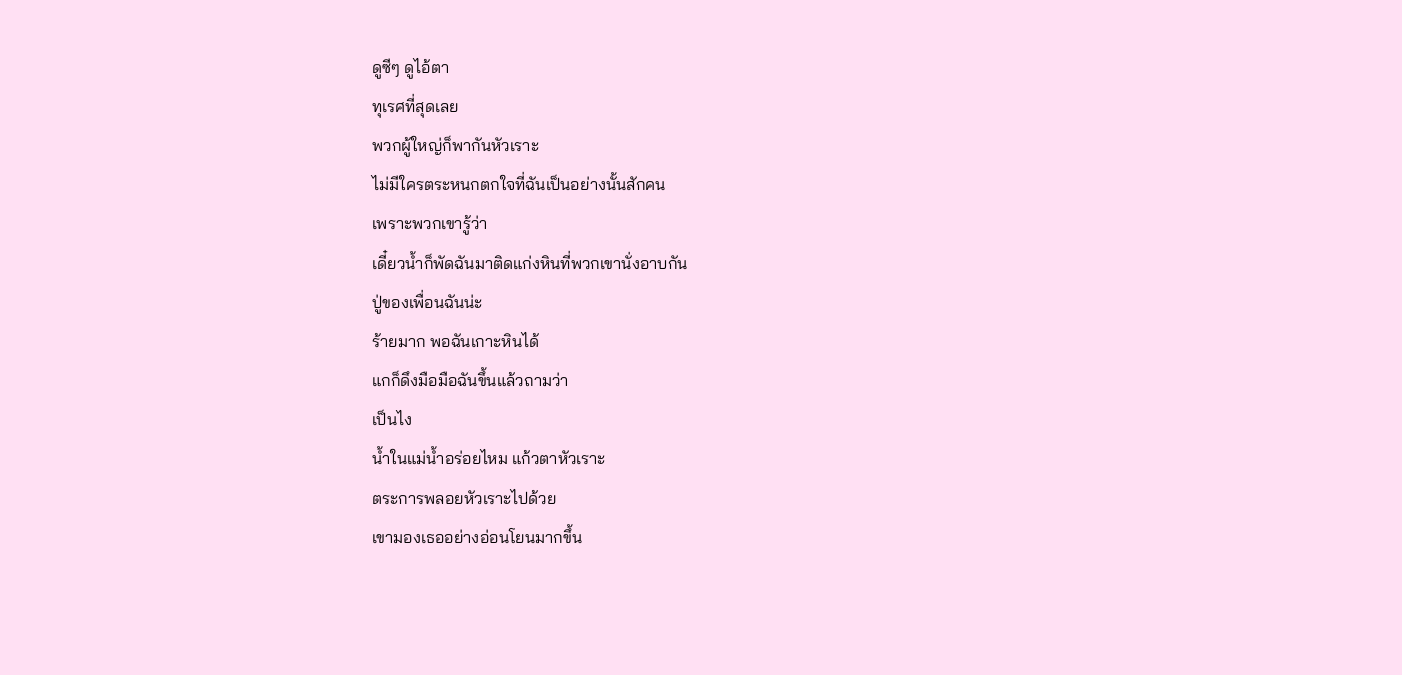ดูซีๆ ดูไอ้ตา
ทุเรศที่สุดเลย
พวกผู้ใหญ่ก็พากันหัวเราะ
ไม่มีใครตระหนกตกใจที่ฉันเป็นอย่างนั้นสักคน
เพราะพวกเขารู้ว่า
เดี๋ยวน้ำก็พัดฉันมาติดแก่งหินที่พวกเขานั่งอาบกัน
ปู่ของเพื่อนฉันน่ะ
ร้ายมาก พอฉันเกาะหินได้
แกก็ดึงมือมือฉันขึ้นแล้วถามว่า
เป็นไง
น้ำในแม่น้ำอร่อยไหม แก้วตาหัวเราะ
ตระการพลอยหัวเราะไปด้วย
เขามองเธออย่างอ่อนโยนมากขึ้น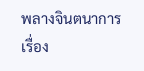พลางจินตนาการ
เรื่อง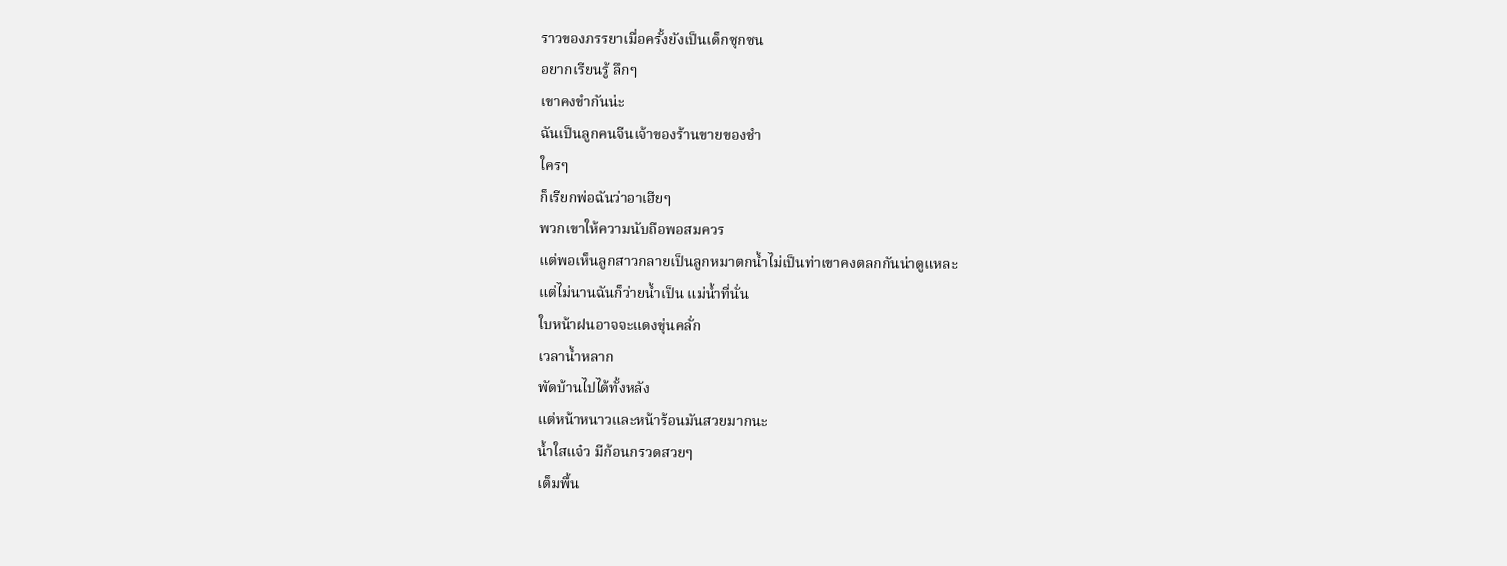ราวของภรรยาเมื่อครั้งยังเป็นเด็กซุกซน
อยากเรียนรู้ ลึกๆ
เขาคงขำกันน่ะ
ฉันเป็นลูกคนจีนเจ้าของร้านขายของชำ
ใครๆ
ก็เรียกพ่อฉันว่าอาเฮียๆ
พวกเขาให้ความนับถือพอสมควร
แต่พอเห็นลูกสาวกลายเป็นลูกหมาตกน้ำไม่เป็นท่าเขาคงตลกกันน่าดูแหละ
แต่ไม่นานฉันก็ว่ายน้ำเป็น แม่น้ำที่นั่น
ใบหน้าฝนอาจจะแดงขุ่นคลั่ก
เวลาน้ำหลาก
พัดบ้านไปได้ทั้งหลัง
แต่หน้าหนาวและหน้าร้อนมันสวยมากนะ
น้ำใสแจ๋ว มีก้อนกรวดสวยๆ
เต็มพื้น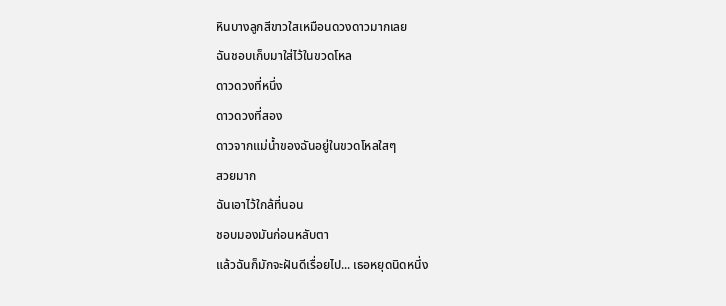หินบางลูกสีขาวใสเหมือนดวงดาวมากเลย
ฉันชอบเก็บมาใส่ไว้ในขวดโหล
ดาวดวงที่หนึ่ง
ดาวดวงที่สอง
ดาวจากแม่น้ำของฉันอยู่ในขวดโหลใสๆ
สวยมาก
ฉันเอาไว้ใกล้ที่นอน
ชอบมองมันก่อนหลับตา
แล้วฉันก็มักจะฝันดีเรื่อยไป... เธอหยุดนิดหนึ่ง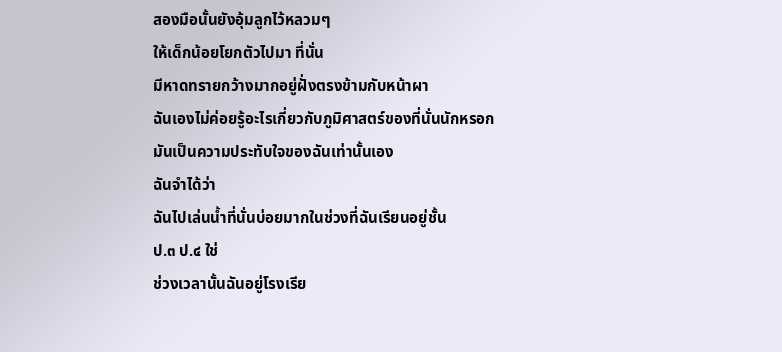สองมือนั้นยังอุ้มลูกไว้หลวมๆ
ให้เด็กน้อยโยกตัวไปมา ที่นั่น
มีหาดทรายกว้างมากอยู่ฝั่งตรงข้ามกับหน้าผา
ฉันเองไม่ค่อยรู้อะไรเกี่ยวกับภูมิศาสตร์ของที่นั่นนักหรอก
มันเป็นความประทับใจของฉันเท่านั้นเอง
ฉันจำได้ว่า
ฉันไปเล่นน้ำที่นั่นบ่อยมากในช่วงที่ฉันเรียนอยู่ชั้น
ป.๓ ป.๔ ใช่
ช่วงเวลานั้นฉันอยู่โรงเรีย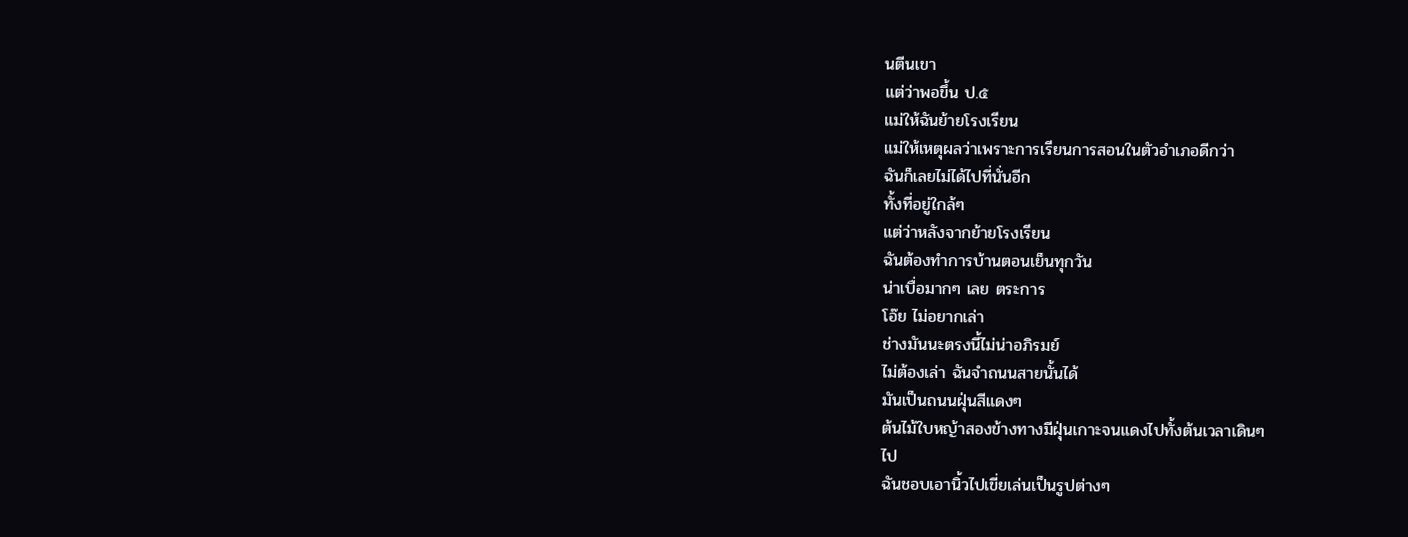นตีนเขา
แต่ว่าพอขึ้น ป.๕
แม่ให้ฉันย้ายโรงเรียน
แม่ให้เหตุผลว่าเพราะการเรียนการสอนในตัวอำเภอดีกว่า
ฉันก็เลยไม่ได้ไปที่นั่นอีก
ทั้งที่อยู่ใกล้ๆ
แต่ว่าหลังจากย้ายโรงเรียน
ฉันต้องทำการบ้านตอนเย็นทุกวัน
น่าเบื่อมากๆ เลย ตระการ
โอ๊ย ไม่อยากเล่า
ช่างมันนะตรงนี้ไม่น่าอภิรมย์
ไม่ต้องเล่า ฉันจำถนนสายนั้นได้
มันเป็นถนนฝุ่นสีแดงๆ
ต้นไม้ใบหญ้าสองข้างทางมีฝุ่นเกาะจนแดงไปทั้งต้นเวลาเดินๆ
ไป
ฉันชอบเอานิ้วไปเขี่ยเล่นเป็นรูปต่างๆ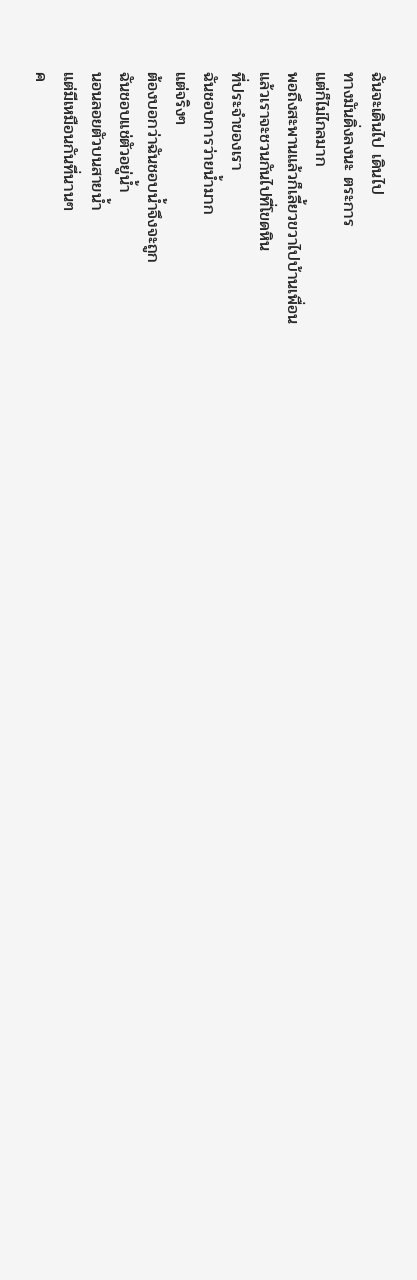ฉันจะเดินไป เดินไป
ทางมันดิ่งลงนะ ตระการ
แต่ก็ไม่ไกลมาก
พอถึงสะพานแล้วก็เลี้ยวขวาไปบ้านเพื่อน
แล้วเราจะชวนกันไปที่โขดหิน
ที่ประจำของเรา
ฉันชอบการว่ายน้ำมาก
แต่จริงๆ
ต้องบอกว่าฉันชอบน้ำจึงจะถูก
ฉันชอบแช่ตัวอยู่น้ำ
นอนลอยตัวบนสายน้ำ
แต่มีเหมือนกันที่นานๆ
ค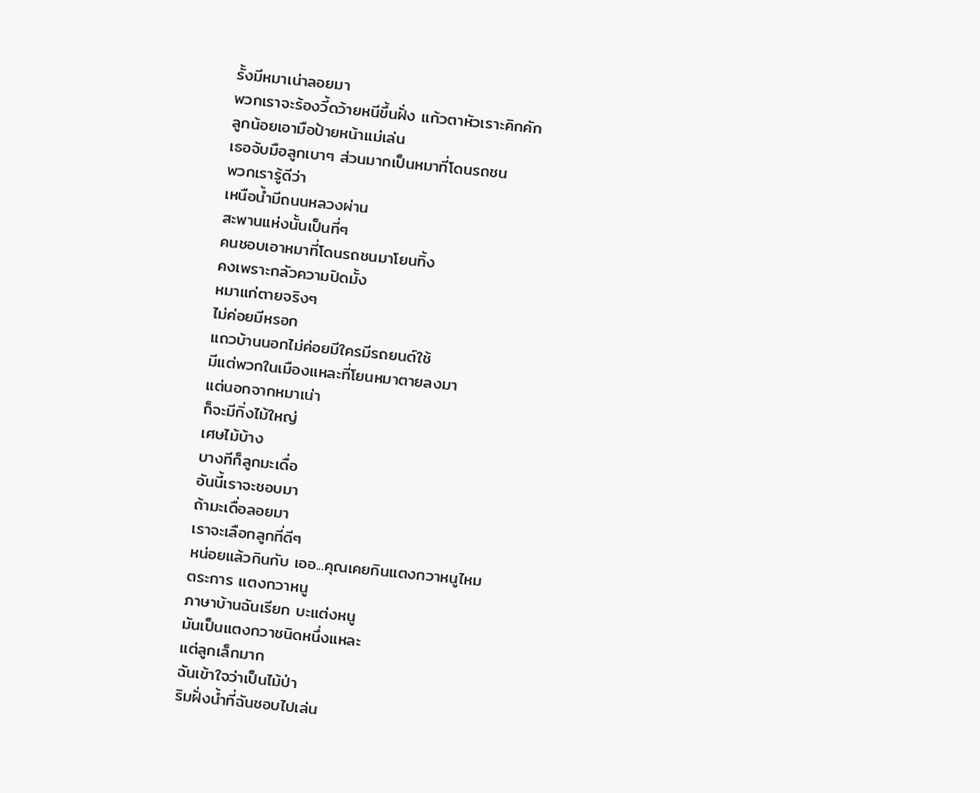รั้งมีหมาเน่าลอยมา
พวกเราจะร้องวี้ดว้ายหนีขึ้นฝั่ง แก้วตาหัวเราะคิกคัก
ลูกน้อยเอามือป้ายหน้าแม่เล่น
เธอจับมือลูกเบาๆ ส่วนมากเป็นหมาที่โดนรถชน
พวกเรารู้ดีว่า
เหนือน้ำมีถนนหลวงผ่าน
สะพานแห่งนั้นเป็นที่ๆ
คนชอบเอาหมาที่โดนรถชนมาโยนทิ้ง
คงเพราะกลัวความปิดมั้ง
หมาแก่ตายจริงๆ
ไม่ค่อยมีหรอก
แถวบ้านนอกไม่ค่อยมีใครมีรถยนต์ใช้
มีแต่พวกในเมืองแหละที่โยนหมาตายลงมา
แต่นอกจากหมาเน่า
ก็จะมีกิ่งไม้ใหญ่
เศษไม้บ้าง
บางทีก็ลูกมะเดื่อ
อันนี้เราจะชอบมา
ถ้ามะเดื่อลอยมา
เราจะเลือกลูกที่ดีๆ
หน่อยแล้วกินกับ เออ...คุณเคยกินแตงกวาหนูไหม
ตระการ แตงกวาหนู
ภาษาบ้านฉันเรียก บะแต่งหนู
มันเป็นแตงกวาชนิดหนึ่งแหละ
แต่ลูกเล็กมาก
ฉันเข้าใจว่าเป็นไม้ป่า
ริมฝั่งน้ำที่ฉันชอบไปเล่น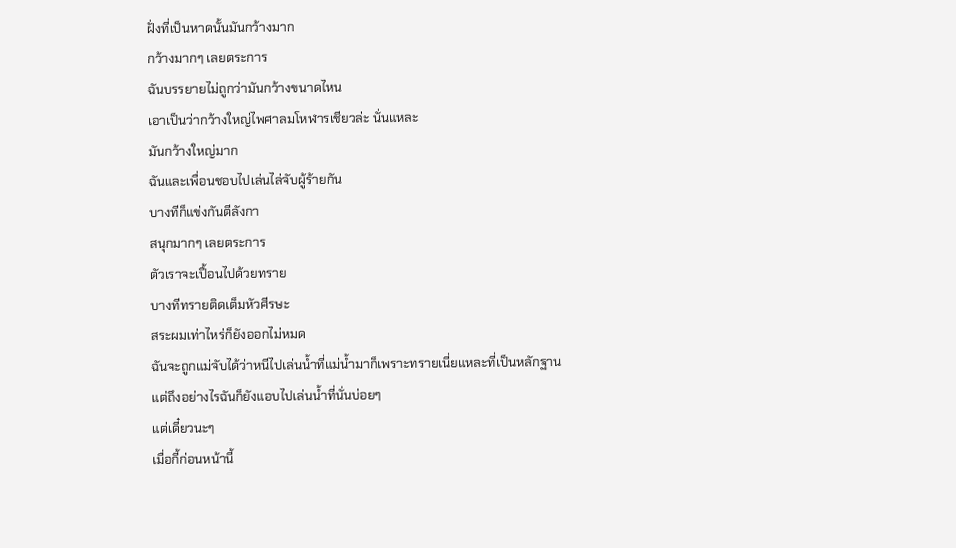ฝั่งที่เป็นหาดนั้นมันกว้างมาก
กว้างมากๆ เลยตระการ
ฉันบรรยายไม่ถูกว่ามันกว้างขนาดไหน
เอาเป็นว่ากว้างใหญ่ไพศาลมโหฬารเชียวล่ะ นั่นแหละ
มันกว้างใหญ่มาก
ฉันและเพื่อนชอบไปเล่นไล่จับผู้ร้ายกัน
บางทีก็แข่งกันตีลังกา
สนุกมากๆ เลยตระการ
ตัวเราจะเปื้อนไปด้วยทราย
บางทีทรายติดเต็มหัวศีรษะ
สระผมเท่าไหร่ก็ยังออกไม่หมด
ฉันจะถูกแม่จับได้ว่าหนีไปเล่นน้ำที่แม่น้ำมาก็เพราะทรายเนี่ยแหละที่เป็นหลักฐาน
แต่ถึงอย่างไรฉันก็ยังแอบไปเล่นน้ำที่นั่นบ่อยๆ
แต่เดี๋ยวนะๆ
เมื่อกี้ก่อนหน้านี้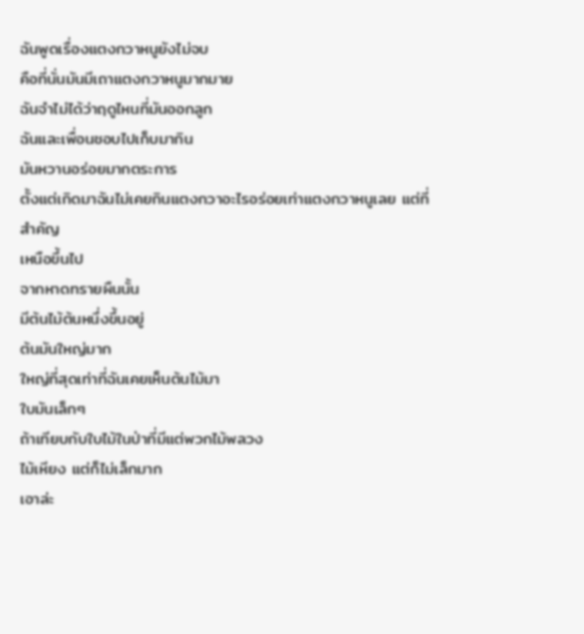ฉันพูดเรื่องแตงกวาหนูยังไม่จบ
คือที่นั่นมันมีเถาแตงกวาหนูมากมาย
ฉันจำไม่ได้ว่าฤดูไหนที่มันออกลูก
ฉันและเพื่อนชอบไปเก็บมากิน
มันหวานอร่อยมากตระการ
ตั้งแต่เกิดมาฉันไม่เคยกินแตงกวาอะไรอร่อยเท่าแตงกวาหนูเลย แต่ที่สำคัญ
เหนือขึ้นไป
จากหาดทรายผืนนั้น
มีต้นไม้ต้นหนึ่งขึ้นอยู่
ต้นมันใหญ่มาก
ใหญ่ที่สุดเท่าที่ฉันเคยเห็นต้นไม้มา
ใบมันเล็กๆ
ถ้าเทียบกับใบไม้ในป่าที่มีแต่พวกไม้พลวง
ไม้เหียง แต่ก็ไม่เล็กมาก
เอาล่ะ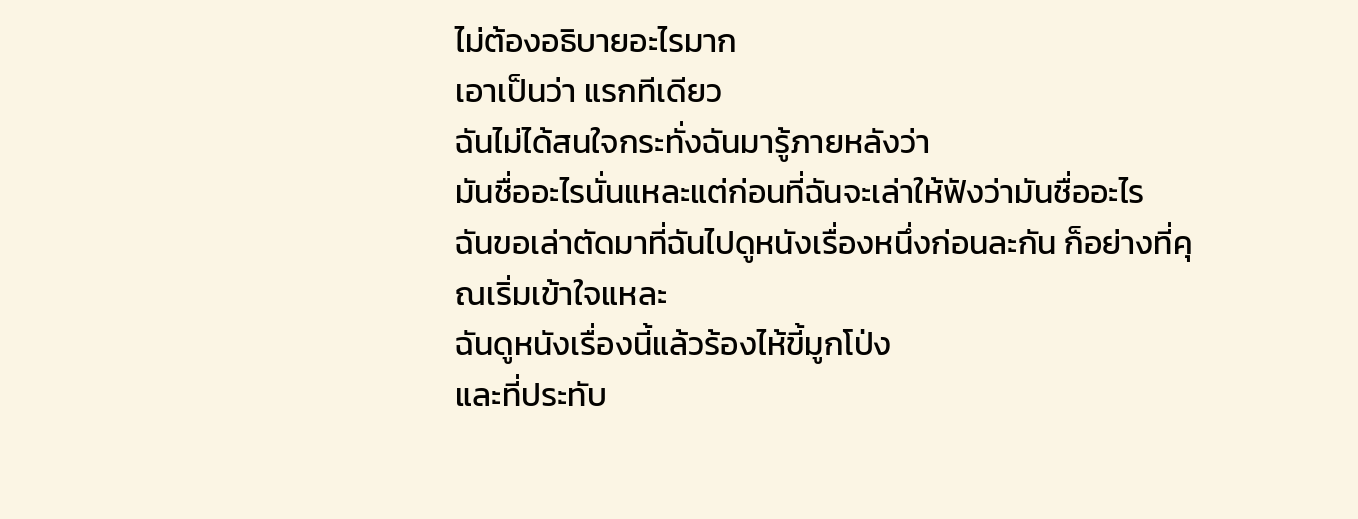ไม่ต้องอธิบายอะไรมาก
เอาเป็นว่า แรกทีเดียว
ฉันไม่ได้สนใจกระทั่งฉันมารู้ภายหลังว่า
มันชื่ออะไรนั่นแหละแต่ก่อนที่ฉันจะเล่าให้ฟังว่ามันชื่ออะไร
ฉันขอเล่าตัดมาที่ฉันไปดูหนังเรื่องหนึ่งก่อนละกัน ก็อย่างที่คุณเริ่มเข้าใจแหละ
ฉันดูหนังเรื่องนี้แล้วร้องไห้ขี้มูกโป่ง
และที่ประทับ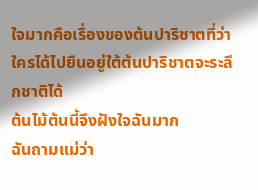ใจมากคือเรื่องของต้นปาริชาตที่ว่าใครได้ไปยืนอยู่ใต้ต้นปาริชาตจะระลึกชาติได้
ต้นไม้ต้นนี้จึงฝังใจฉันมาก
ฉันถามแม่ว่า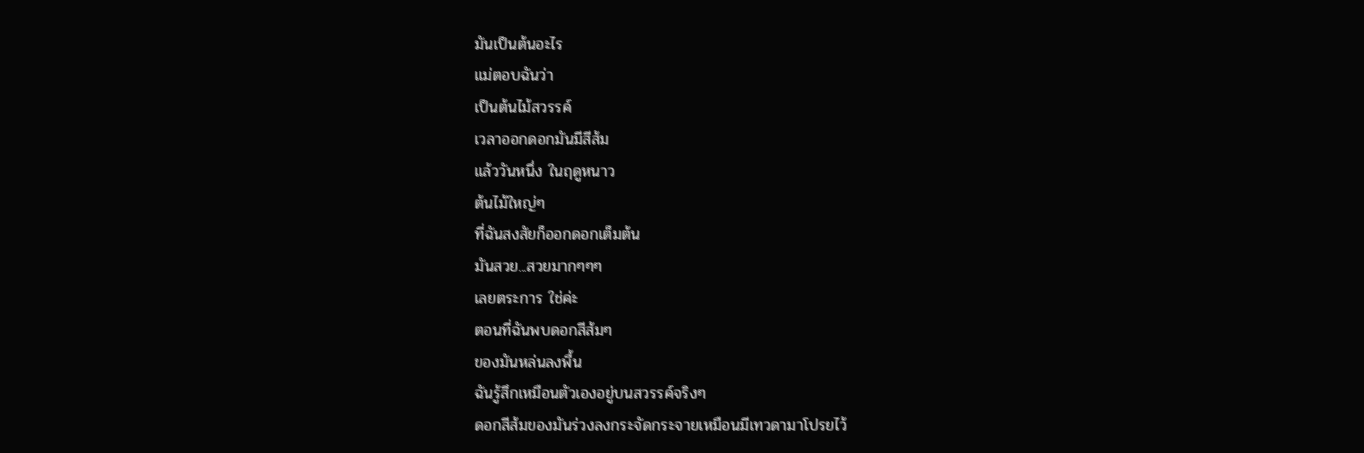มันเป็นต้นอะไร
แม่ตอบฉันว่า
เป็นต้นไม้สวรรค์
เวลาออกดอกมันมีสีส้ม
แล้ววันหนึ่ง ในฤดูหนาว
ต้นไม้ใหญ่ๆ
ที่ฉันสงสัยก็ออกดอกเต็มต้น
มันสวย...สวยมากๆๆๆ
เลยตระการ ใช่ค่ะ
ตอนที่ฉันพบดอกสีส้มๆ
ของมันหล่นลงพื้น
ฉันรู้สึกเหมือนตัวเองอยู่บนสวรรค์จริงๆ
ดอกสีส้มของมันร่วงลงกระจัดกระจายเหมือนมีเทวดามาโปรยไว้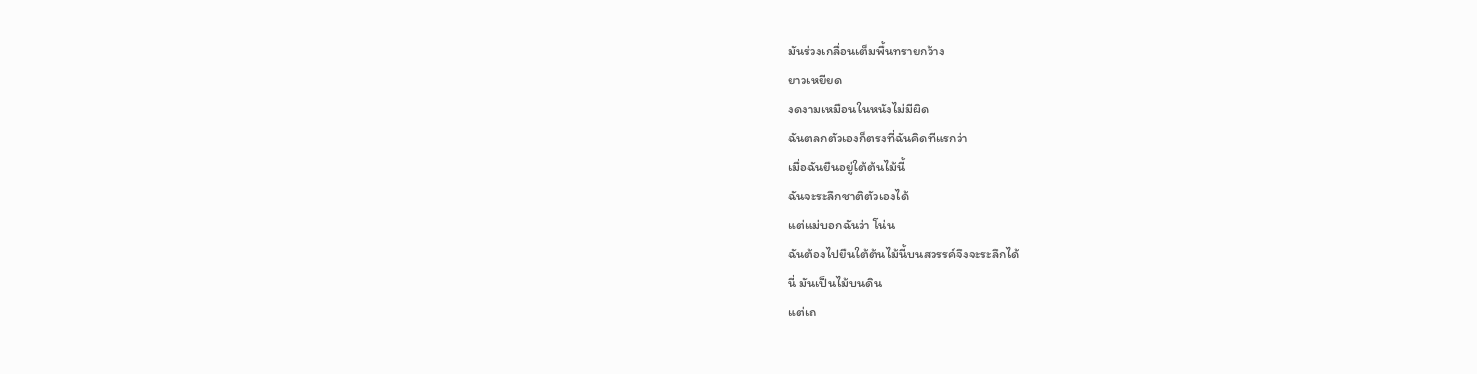มันร่วงเกลื่อนเต็มพื้นทรายกว้าง
ยาวเหยียด
งดงามเหมือนในหนังไม่มีผิด
ฉันตลกตัวเองก็ตรงที่ฉันคิดทีแรกว่า
เมื่อฉันยืนอยู่ใต้ต้นไม้นี้
ฉันจะระลึกชาติตัวเองได้
แต่แม่บอกฉันว่า โน่น
ฉันต้องไปยืนใต้ต้นไม้นี้บนสวรรค์จึงจะระลึกได้
นี่ มันเป็นไม้บนดิน
แต่เถ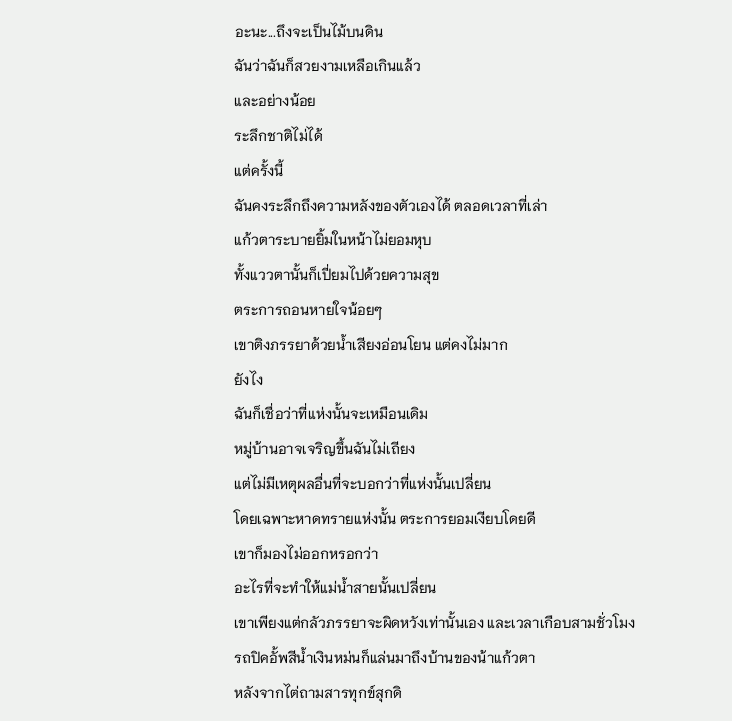อะนะ...ถึงจะเป็นไม้บนดิน
ฉันว่าฉันก็สวยงามเหลือเกินแล้ว
และอย่างน้อย
ระลึกชาติไม่ได้
แต่ครั้งนี้
ฉันคงระลึกถึงความหลังของตัวเองได้ ตลอดเวลาที่เล่า
แก้วตาระบายยิ้มในหน้าไม่ยอมหุบ
ทั้งแววตานั้นก็เปี่ยมไปด้วยความสุข
ตระการถอนหายใจน้อยๆ
เขาติงภรรยาด้วยน้ำเสียงอ่อนโยน แต่คงไม่มาก
ยังไง
ฉันก็เชื่อว่าที่แห่งนั้นจะเหมือนเดิม
หมู่บ้านอาจเจริญขึ้นฉันไม่เถียง
แต่ไม่มีเหตุผลอื่นที่จะบอกว่าที่แห่งนั้นเปลี่ยน
โดยเฉพาะหาดทรายแห่งนั้น ตระการยอมเงียบโดยดี
เขาก็มองไม่ออกหรอกว่า
อะไรที่จะทำให้แม่น้ำสายนั้นเปลี่ยน
เขาเพียงแต่กลัวภรรยาจะผิดหวังเท่านั้นเอง และเวลาเกือบสามชั่วโมง
รถปิคอั้พสีน้ำเงินหม่นก็แล่นมาถึงบ้านของน้าแก้วตา
หลังจากไต่ถามสารทุกข์สุกดิ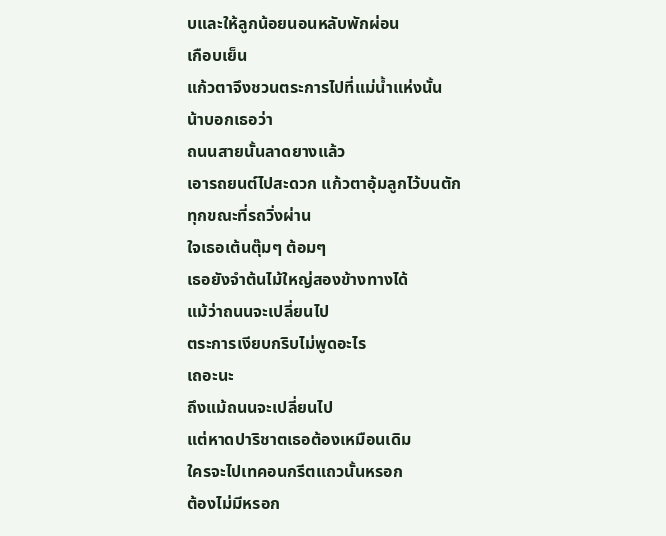บและให้ลูกน้อยนอนหลับพักผ่อน
เกือบเย็น
แก้วตาจึงชวนตระการไปที่แม่น้ำแห่งนั้น
น้าบอกเธอว่า
ถนนสายนั้นลาดยางแล้ว
เอารถยนต์ไปสะดวก แก้วตาอุ้มลูกไว้บนตัก
ทุกขณะที่รถวิ่งผ่าน
ใจเธอเต้นตุ๊มๆ ต้อมๆ
เธอยังจำต้นไม้ใหญ่สองข้างทางได้
แม้ว่าถนนจะเปลี่ยนไป
ตระการเงียบกริบไม่พูดอะไร
เถอะนะ
ถึงแม้ถนนจะเปลี่ยนไป
แต่หาดปาริชาตเธอต้องเหมือนเดิม
ใครจะไปเทคอนกรีตแถวนั้นหรอก
ต้องไม่มีหรอก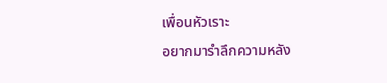เพื่อนหัวเราะ
อยากมารำลึกความหลัง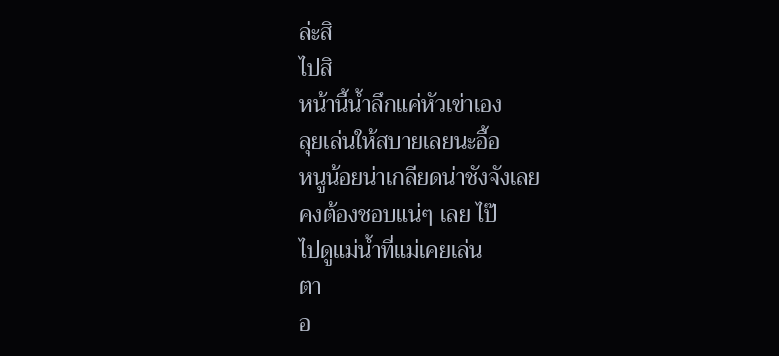ล่ะสิ
ไปสิ
หน้านี้น้ำลึกแค่หัวเข่าเอง
ลุยเล่นให้สบายเลยนะอื้อ
หนูน้อยน่าเกลียดน่าชังจังเลย
คงต้องชอบแน่ๆ เลย ไป๊
ไปดูแม่น้ำที่แม่เคยเล่น
ตา
อ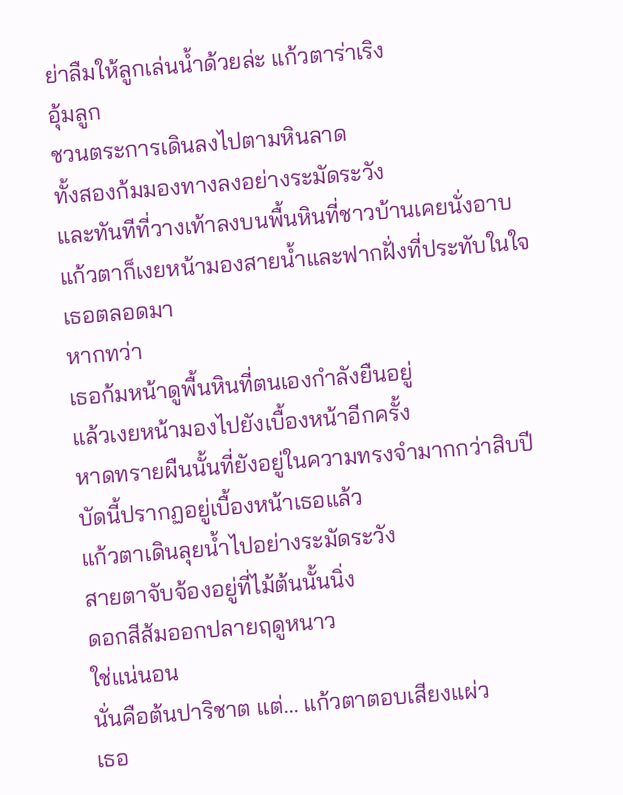ย่าลืมให้ลูกเล่นน้ำด้วยล่ะ แก้วตาร่าเริง
อุ้มลูก
ชวนตระการเดินลงไปตามหินลาด
ทั้งสองก้มมองทางลงอย่างระมัดระวัง
และทันทีที่วางเท้าลงบนพื้นหินที่ชาวบ้านเคยนั่งอาบ
แก้วตาก็เงยหน้ามองสายน้ำและฟากฝั่งที่ประทับในใจเธอตลอดมา
หากทว่า
เธอก้มหน้าดูพื้นหินที่ตนเองกำลังยืนอยู่
แล้วเงยหน้ามองไปยังเบื้องหน้าอีกครั้ง
หาดทรายผืนนั้นที่ยังอยู่ในความทรงจำมากกว่าสิบปี
บัดนี้ปรากฏอยู่เบื้องหน้าเธอแล้ว
แก้วตาเดินลุยน้ำไปอย่างระมัดระวัง
สายตาจับจ้องอยู่ที่ไม้ต้นนั้นนิ่ง
ดอกสีส้มออกปลายฤดูหนาว
ใช่แน่นอน
นั่นคือต้นปาริชาต แต่... แก้วตาตอบเสียงแผ่ว
เธอ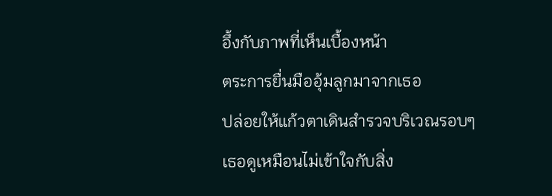อึ้งกับภาพที่เห็นเบื้องหน้า
ตระการยื่นมืออุ้มลูกมาจากเธอ
ปล่อยให้แก้วตาเดินสำรวจบริเวณรอบๆ
เธอดูเหมือนไม่เข้าใจกับสิ่ง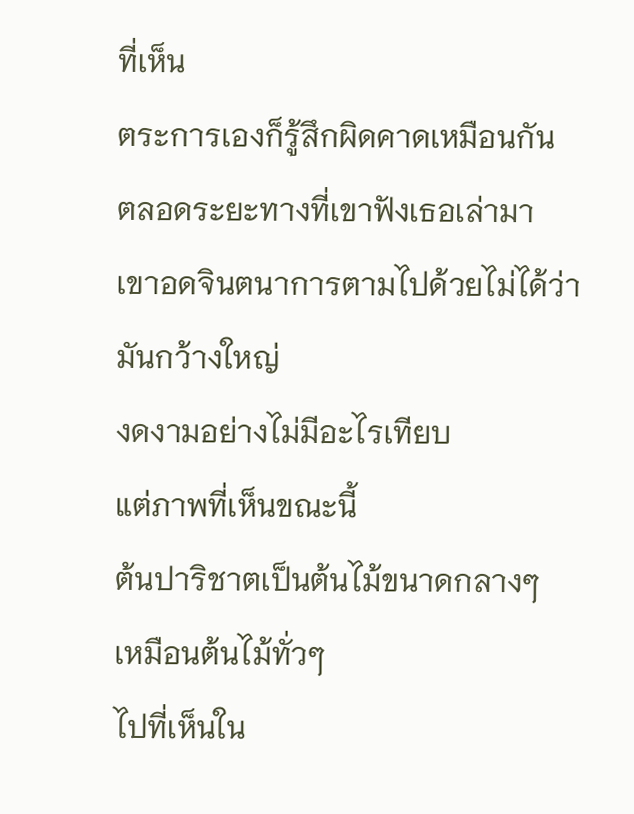ที่เห็น
ตระการเองก็รู้สึกผิดคาดเหมือนกัน
ตลอดระยะทางที่เขาฟังเธอเล่ามา
เขาอดจินตนาการตามไปด้วยไม่ได้ว่า
มันกว้างใหญ่
งดงามอย่างไม่มีอะไรเทียบ
แต่ภาพที่เห็นขณะนี้
ต้นปาริชาตเป็นต้นไม้ขนาดกลางๆ
เหมือนต้นไม้ทั่วๆ
ไปที่เห็นใน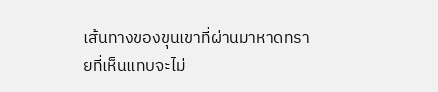เส้นทางของขุนเขาที่ผ่านมาหาดทรายที่เห็นแทบจะไม่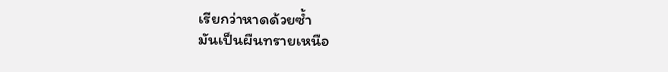เรียกว่าหาดด้วยซ้ำ
มันเป็นผืนทรายเหนือ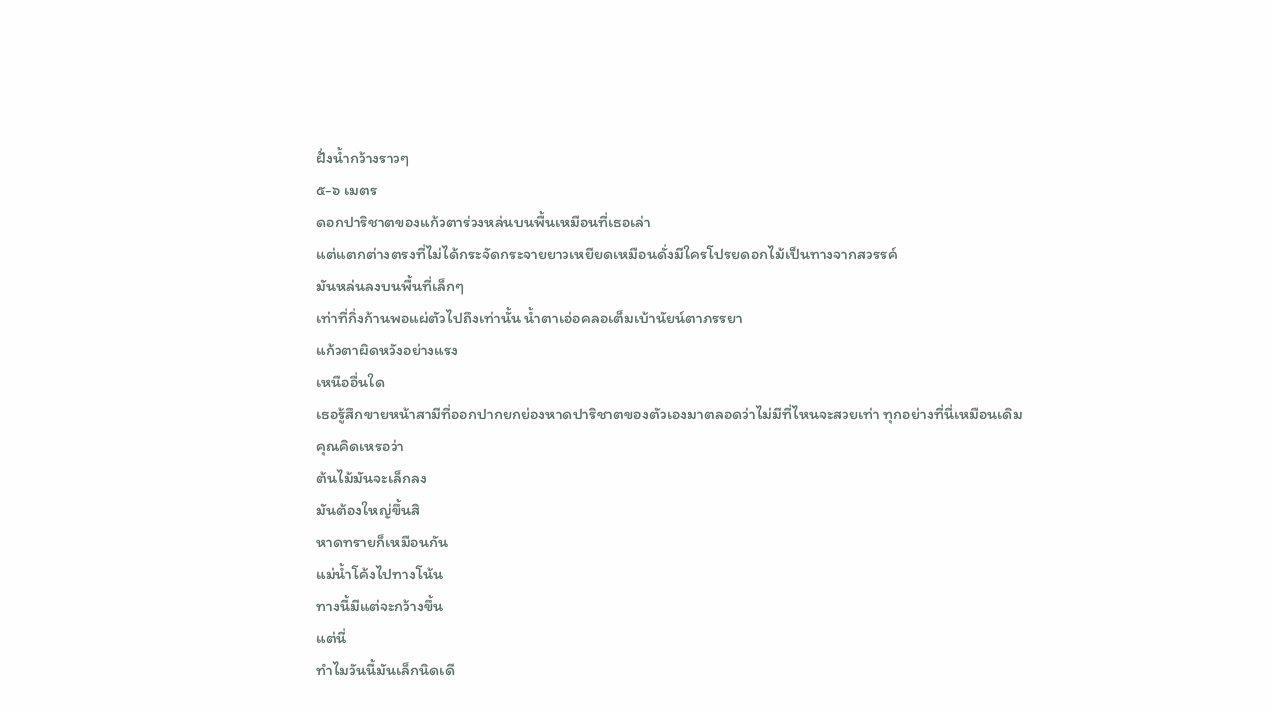ฝั่งน้ำกว้างราวๆ
๕-๖ เมตร
ดอกปาริชาตของแก้วตาร่วงหล่นบนพื้นเหมือนที่เธอเล่า
แต่แตกต่างตรงที่ไม่ได้กระจัดกระจายยาวเหยียดเหมือนดั่งมีใครโปรยดอกไม้เป็นทางจากสวรรค์
มันหล่นลงบนพื้นที่เล็กๆ
เท่าที่กิ่งก้านพอแผ่ตัวไปถึงเท่านั้น น้ำตาเอ่อคลอเต็มเบ้านัยน์ตาภรรยา
แก้วตาผิดหวังอย่างแรง
เหนืออื่นใด
เธอรู้สึกขายหน้าสามีที่ออกปากยกย่องหาดปาริชาตของตัวเองมาตลอดว่าไม่มีที่ไหนจะสวยเท่า ทุกอย่างที่นี่เหมือนเดิม
คุณคิดเหรอว่า
ต้นไม้มันจะเล็กลง
มันต้องใหญ่ขึ้นสิ
หาดทรายก็เหมือนกัน
แม่น้ำโค้งไปทางโน้น
ทางนี้มีแต่จะกว้างขึ้น
แต่นี่
ทำไมวันนี้มันเล็กนิดเดี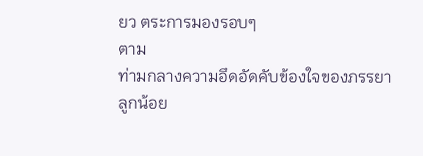ยว ตระการมองรอบๆ
ตาม
ท่ามกลางความอึดอัดคับข้องใจของภรรยา
ลูกน้อย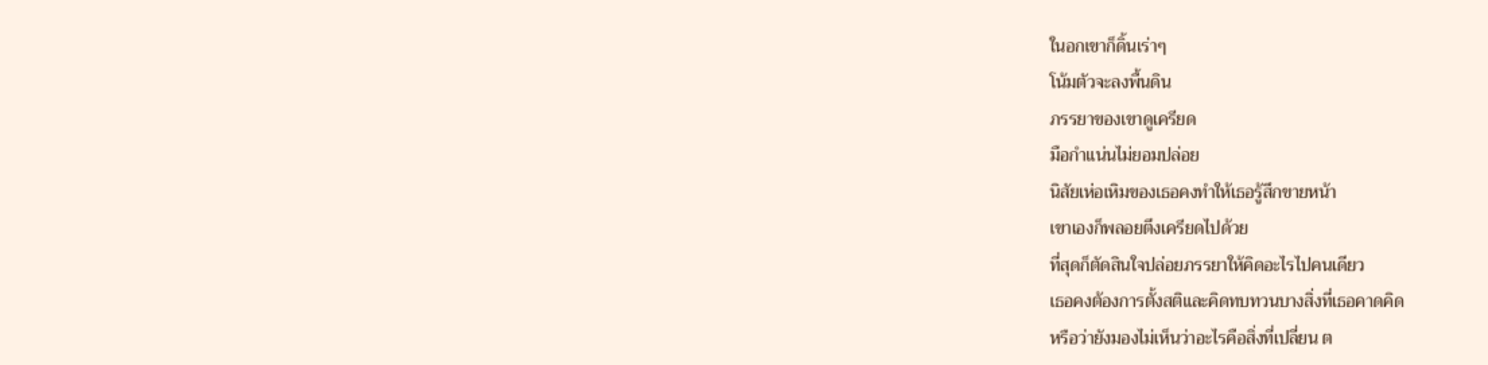ในอกเขาก็ดิ้นเร่าๆ
โน้มตัวจะลงพื้นดิน
ภรรยาของเขาดูเครียด
มือกำแน่นไม่ยอมปล่อย
นิสัยเห่อเหิมของเธอคงทำให้เธอรู้สึกขายหน้า
เขาเองก็พลอยตึงเครียดไปด้วย
ที่สุดก็ตัดสินใจปล่อยภรรยาให้คิดอะไรไปคนเดียว
เธอคงต้องการตั้งสติและคิดทบทวนบางสิ่งที่เธอคาดคิด
หรือว่ายังมองไม่เห็นว่าอะไรคือสิ่งที่เปลี่ยน ต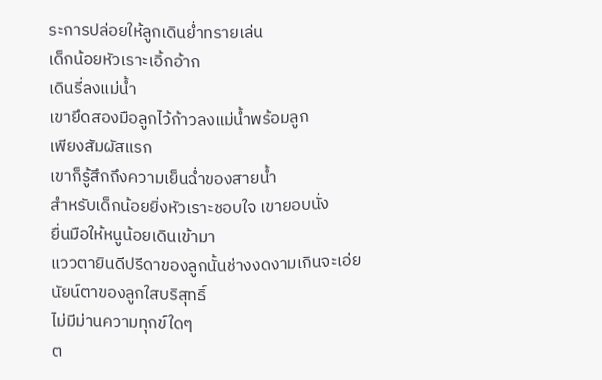ระการปล่อยให้ลูกเดินย่ำทรายเล่น
เด็กน้อยหัวเราะเอิ้กอ้าก
เดินรี่ลงแม่น้ำ
เขายึดสองมือลูกไว้ก้าวลงแม่น้ำพร้อมลูก
เพียงสัมผัสแรก
เขาก็รู้สึกถึงความเย็นฉ่ำของสายน้ำ
สำหรับเด็กน้อยยิ่งหัวเราะชอบใจ เขายอบนั่ง
ยื่นมือให้หนูน้อยเดินเข้ามา
แววตายินดีปรีดาของลูกนั้นช่างงดงามเกินจะเอ่ย
นัยน์ตาของลูกใสบริสุทธิ์
ไม่มีม่านความทุกข์ใดๆ
ต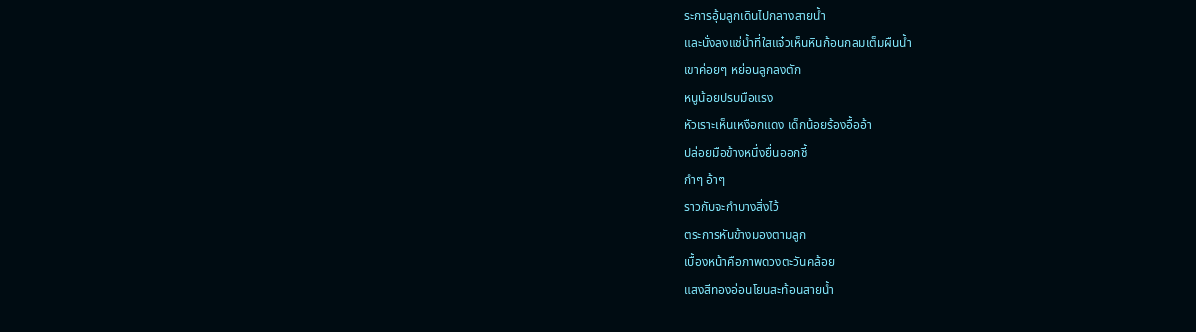ระการอุ้มลูกเดินไปกลางสายน้ำ
และนั่งลงแช่น้ำที่ใสแจ๋วเห็นหินก้อนกลมเต็มผืนน้ำ
เขาค่อยๆ หย่อนลูกลงตัก
หนูน้อยปรบมือแรง
หัวเราะเห็นเหงือกแดง เด็กน้อยร้องอื้ออ้า
ปล่อยมือข้างหนึ่งยื่นออกชี้
กำๆ อ้าๆ
ราวกับจะกำบางสิ่งไว้
ตระการหันข้างมองตามลูก
เบื้องหน้าคือภาพดวงตะวันคล้อย
แสงสีทองอ่อนโยนสะท้อนสายน้ำ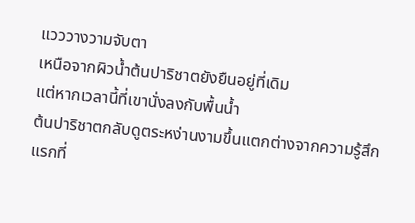แวววางวามจับตา
เหนือจากผิวน้ำต้นปาริชาตยังยืนอยู่ที่เดิม
แต่หากเวลานี้ที่เขานั่งลงกับพื้นน้ำ
ต้นปาริชาตกลับดูตระหง่านงามขึ้นแตกต่างจากความรู้สึกแรกที่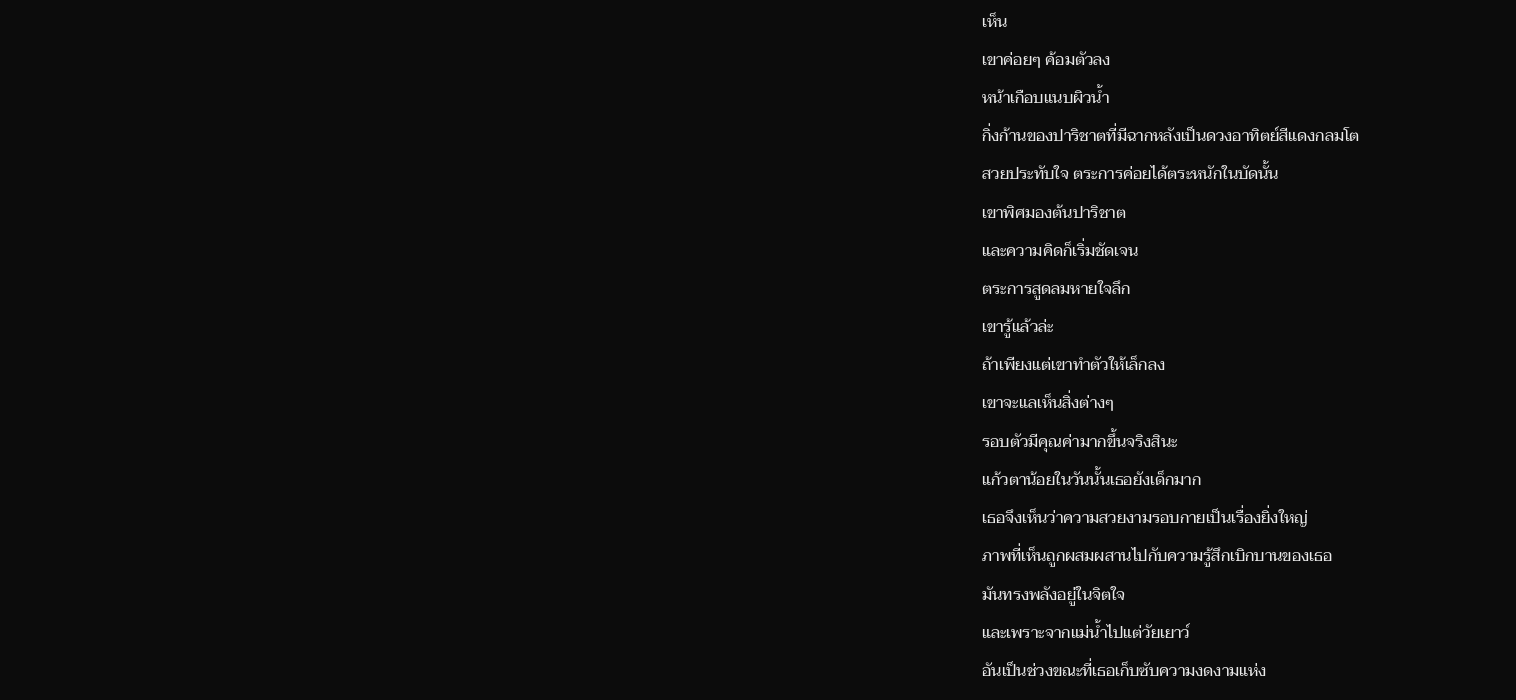เห็น
เขาค่อยๆ ค้อมตัวลง
หน้าเกือบแนบผิวน้ำ
กิ่งก้านของปาริชาตที่มีฉากหลังเป็นดวงอาทิตย์สีแดงกลมโต
สวยประทับใจ ตระการค่อยได้ตระหนักในบัดนั้น
เขาพิศมองต้นปาริชาต
และความคิดก็เริ่มชัดเจน
ตระการสูดลมหายใจลึก
เขารู้แล้วล่ะ
ถ้าเพียงแต่เขาทำตัวให้เล็กลง
เขาจะแลเห็นสิ่งต่างๆ
รอบตัวมีคุณค่ามากขึ้นจริงสินะ
แก้วตาน้อยในวันนั้นเธอยังเด็กมาก
เธอจึงเห็นว่าความสวยงามรอบกายเป็นเรื่องยิ่งใหญ่
ภาพที่เห็นถูกผสมผสานไปกับความรู้สึกเบิกบานของเธอ
มันทรงพลังอยู่ในจิตใจ
และเพราะจากแม่น้ำไปแต่วัยเยาว์
อันเป็นช่วงขณะที่เธอเก็บซับความงดงามแห่ง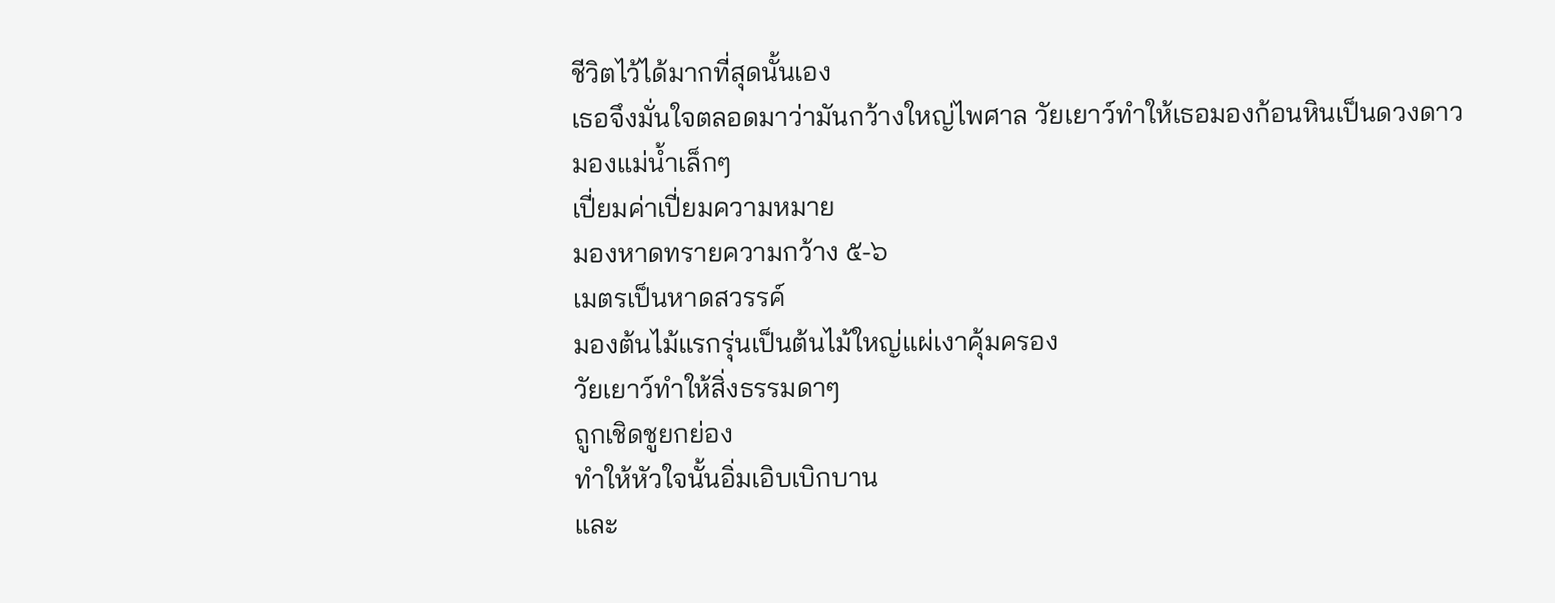ชีวิตไว้ได้มากที่สุดนั้นเอง
เธอจึงมั่นใจตลอดมาว่ามันกว้างใหญ่ไพศาล วัยเยาว์ทำให้เธอมองก้อนหินเป็นดวงดาว
มองแม่น้ำเล็กๆ
เปี่ยมค่าเปี่ยมความหมาย
มองหาดทรายความกว้าง ๕-๖
เมตรเป็นหาดสวรรค์
มองต้นไม้แรกรุ่นเป็นต้นไม้ใหญ่แผ่เงาคุ้มครอง
วัยเยาว์ทำให้สิ่งธรรมดาๆ
ถูกเชิดชูยกย่อง
ทำให้หัวใจนั้นอิ่มเอิบเบิกบาน
และ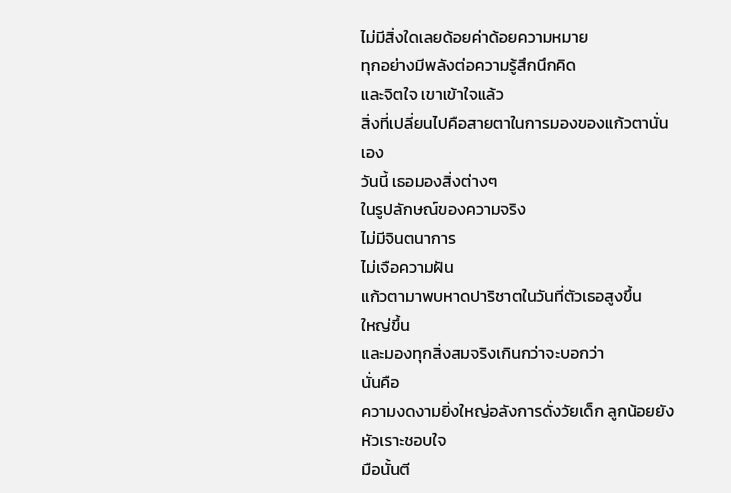ไม่มีสิ่งใดเลยด้อยค่าด้อยความหมาย
ทุกอย่างมีพลังต่อความรู้สึกนึกคิด
และจิตใจ เขาเข้าใจแล้ว
สิ่งที่เปลี่ยนไปคือสายตาในการมองของแก้วตานั่นเอง
วันนี้ เธอมองสิ่งต่างๆ
ในรูปลักษณ์ของความจริง
ไม่มีจินตนาการ
ไม่เจือความฝัน
แก้วตามาพบหาดปาริชาตในวันที่ตัวเธอสูงขึ้น
ใหญ่ขึ้น
และมองทุกสิ่งสมจริงเกินกว่าจะบอกว่า
นั่นคือ
ความงดงามยิ่งใหญ่อลังการดั่งวัยเด็ก ลูกน้อยยังหัวเราะชอบใจ
มือนั้นตี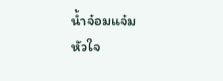น้ำจ๋อมแจ๋ม
หัวใจ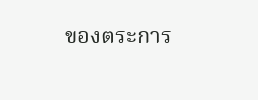ของตระการ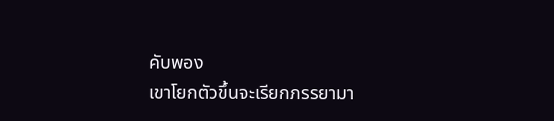คับพอง
เขาโยกตัวขึ้นจะเรียกภรรยามา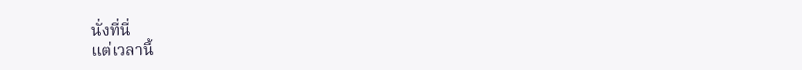นั่งที่นี่
แต่เวลานี้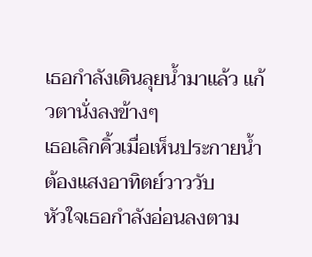เธอกำลังเดินลุยน้ำมาแล้ว แก้วตานั่งลงข้างๆ
เธอเลิกคิ้วเมื่อเห็นประกายน้ำต้องแสงอาทิตย์วาววับ
หัวใจเธอกำลังอ่อนลงตาม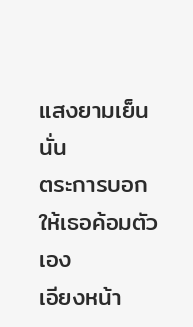แสงยามเย็นนั่น
ตระการบอกให้เธอค้อมตัวเอง
เอียงหน้า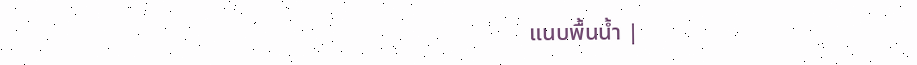แนบพื้นน้ำ |